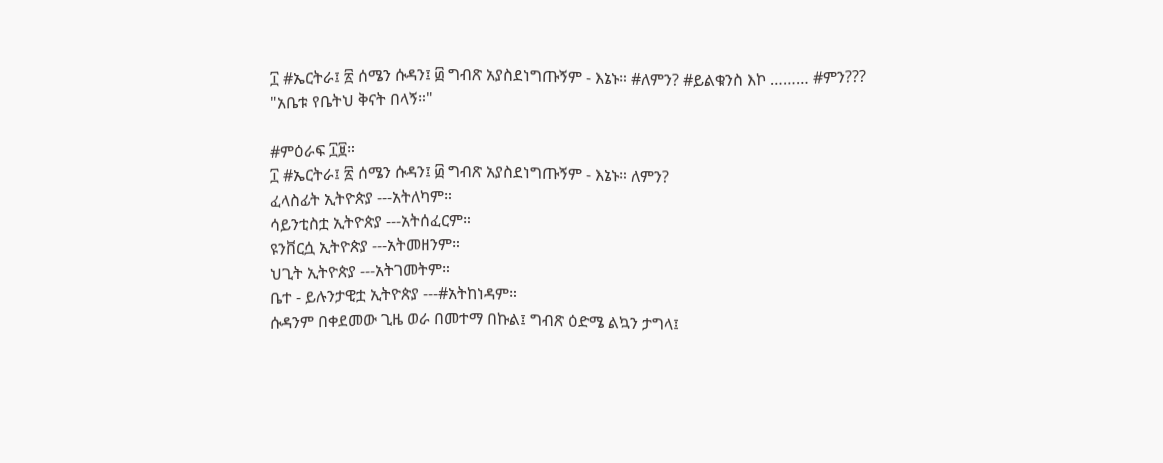፲ #ኤርትራ፤ ፳ ሰሜን ሱዳን፤ ፴ ግብጽ አያስደነግጡኝም - እኔኑ። #ለምን? #ይልቁንስ እኮ ……… #ምን???
"አቤቱ የቤትህ ቅናት በላኝ።"

#ምዕራፍ ፲፱።
፲ #ኤርትራ፤ ፳ ሰሜን ሱዳን፤ ፴ ግብጽ አያስደነግጡኝም - እኔኑ። ለምን?
ፈላስፊት ኢትዮጵያ ---አትለካም።
ሳይንቲስቷ ኢትዮጵያ ---አትሰፈርም።
ዩንቨርሷ ኢትዮጵያ ---አትመዘንም።
ህጊት ኢትዮጵያ ---አትገመትም።
ቤተ - ይሉንታዊቷ ኢትዮጵያ ---#አትከነዳም።
ሱዳንም በቀደመው ጊዜ ወራ በመተማ በኩል፤ ግብጽ ዕድሜ ልኳን ታግላ፤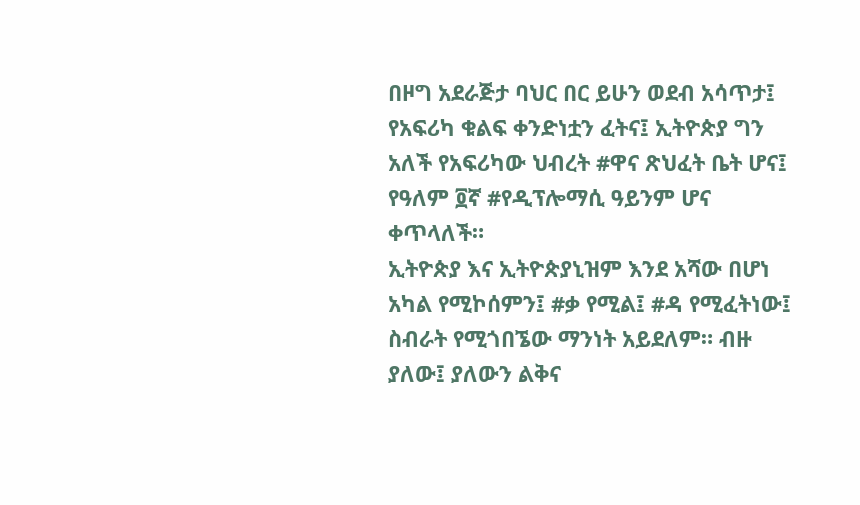በዞግ አደራጅታ ባህር በር ይሁን ወደብ አሳጥታ፤ የአፍሪካ ቁልፍ ቀንድነቷን ፈትና፤ ኢትዮጵያ ግን አለች የአፍሪካው ህብረት #ዋና ጽህፈት ቤት ሆና፤ የዓለም ፬ኛ #የዲፕሎማሲ ዓይንም ሆና ቀጥላለች።
ኢትዮጵያ እና ኢትዮጵያኒዝም እንደ አሻው በሆነ አካል የሚኮሰምን፤ #ቃ የሚል፤ #ዳ የሚፈትነው፤ ስብራት የሚጎበኜው ማንነት አይደለም። ብዙ ያለው፤ ያለውን ልቅና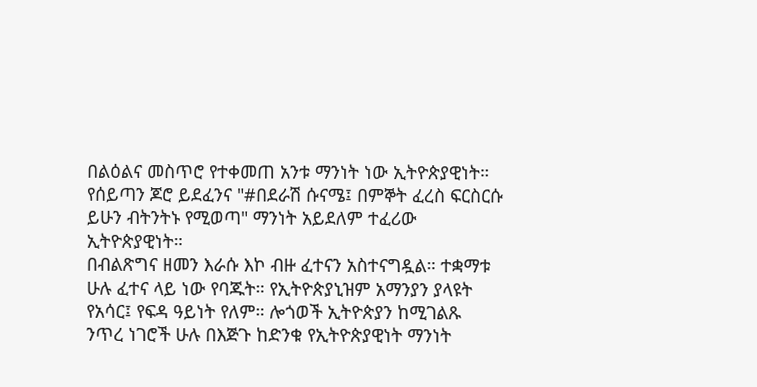በልዕልና መስጥሮ የተቀመጠ አንቱ ማንነት ነው ኢትዮጵያዊነት። የሰይጣን ጆሮ ይደፈንና "#በደራሽ ሱናሜ፤ በምኞት ፈረስ ፍርስርሱ ይሁን ብትንትኑ የሚወጣ" ማንነት አይደለም ተፈሪው ኢትዮጵያዊነት።
በብልጽግና ዘመን እራሱ እኮ ብዙ ፈተናን አስተናግዷል። ተቋማቱ ሁሉ ፈተና ላይ ነው የባጁት። የኢትዮጵያኒዝም አማንያን ያላዩት የአሳር፤ የፍዳ ዓይነት የለም። ሎጎወች ኢትዮጵያን ከሚገልጹ ንጥረ ነገሮች ሁሉ በእጅጉ ከድንቁ የኢትዮጵያዊነት ማንነት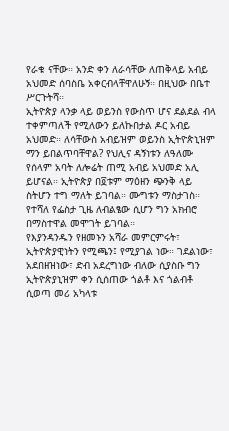የራቁ ናቸው። አንድ ቀን ለራሳቸው ለጠቅላይ አብይ አህመድ ሰባስቤ አቀርብላቸዋለሁኝ። በዚህው በቤተ ሥርጉትሻ።
ኢትዮጵያ ላንቃ ላይ ወይንስ የውስጥ ሆና ደልደል ብላ ተቀምጣለች የሚለውን ይለኩበታል ዶር አብይ አህመድ። ለሳቸውስ አብይዝም ወይንስ ኢትዮጵኒዝም ማን ይበልጥባቸዋል? የህሊና ዳኝነቱን ለዓለሙ የሰላም አባት ለሎሬት ጠሚ አብይ አህመድ አሊ ይሆናል። ኢትዮጵያ በ፬ቱም ማዕዘን ጭንቅ ላይ ስትሆን ተግ ማለት ይገባል። ሙግቱን ማስታገስ። የተሻለ የፌስታ ጊዜ ለብልፄው ሲሆን ግን አክብሮ በማስተዋል መሞገት ይገባል።
የእያንዳንዱን የዘመኑን አሻራ መምርምሩት፣ ኢትዮጵያዊነትን የሚጫን፤ የሚያገል ነው። ገደልነው፣ አደበዘዝነው፣ ድብ አደረግነው ብለው ሲያስቡ ግን ኢትዮጵያኒዝም ቀን ሲሰጠው ጎልቶ እና ጎልብቶ ሲወጣ መሪ አካላቱ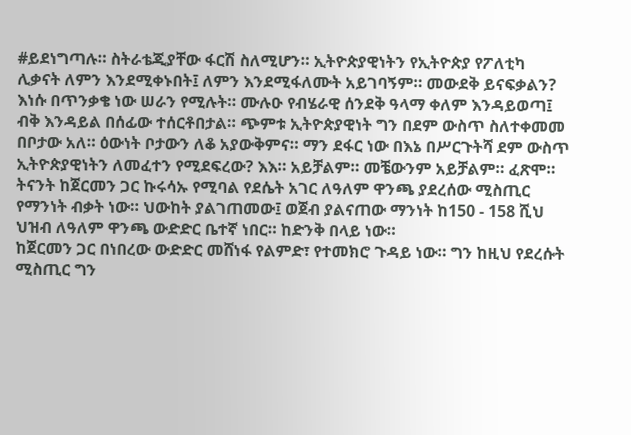#ይደነግጣሉ። ስትራቴጂያቸው ፋርሽ ስለሚሆን። ኢትዮጵያዊነትን የኢትዮጵያ የፖለቲካ ሊቃናት ለምን እንደሚቀኑበት፤ ለምን እንደሚፋለሙት አይገባኝም። መውደቅ ይናፍቃልን?
እነሱ በጥንቃቄ ነው ሠራን የሚሉት። ሙሉዑ የብሄራዊ ሰንደቅ ዓላማ ቀለም እንዳይወጣ፤ ብቅ እንዳይል በሰፊው ተሰርቶበታል። ጭምቱ ኢትዮጵያዊነት ግን በደም ውስጥ ስለተቀመመ በቦታው አለ። ዕውነት ቦታውን ለቆ አያውቅምና። ማን ደፋር ነው በእኔ በሥርጉትሻ ደም ውስጥ ኢትዮጵያዊነትን ለመፈተን የሚደፍረው? እእ። አይቻልም። መቼውንም አይቻልም። ፈጽሞ።
ትናንት ከጀርመን ጋር ኩሩሳኡ የሚባል የደሴት አገር ለዓለም ዋንጫ ያደረሰው ሚስጢር የማንነት ብቃት ነው። ህውከት ያልገጠመው፤ ወጀብ ያልናጠው ማንነት ከ150 - 158 ሺህ ህዝብ ለዓለም ዋንጫ ውድድር ቤተኛ ነበር። ከድንቅ በላይ ነው።
ከጀርመን ጋር በነበረው ውድድር መሸነፋ የልምድ፣ የተመክሮ ጉዳይ ነው። ግን ከዚህ የደረሱት ሚስጢር ግን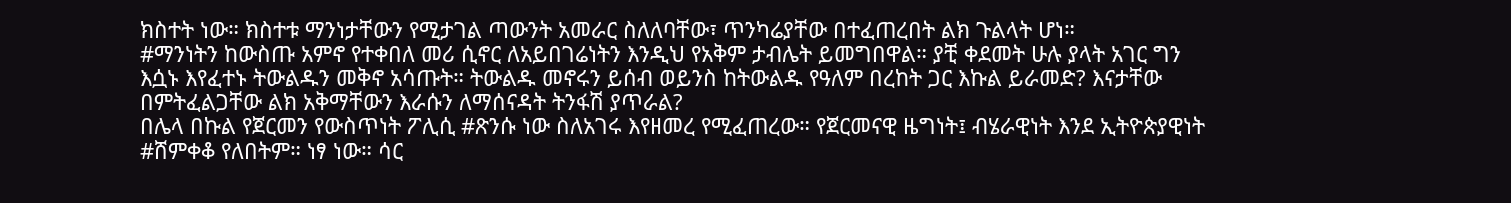ክስተት ነው። ክስተቱ ማንነታቸውን የሚታገል ጣውንት አመራር ስለለባቸው፣ ጥንካሬያቸው በተፈጠረበት ልክ ጉልላት ሆነ።
#ማንነትን ከውስጡ አምኖ የተቀበለ መሪ ሲኖር ለአይበገሬነትን እንዲህ የአቅም ታብሌት ይመግበዋል። ያቺ ቀደመት ሁሉ ያላት አገር ግን እሷኑ እየፈተኑ ትውልዱን መቅኖ አሳጡት። ትውልዱ መኖሩን ይሰብ ወይንስ ከትውልዱ የዓለም በረከት ጋር እኩል ይራመድ? እናታቸው በምትፈልጋቸው ልክ አቅማቸውን እራሱን ለማሰናዳት ትንፋሽ ያጥራል?
በሌላ በኩል የጀርመን የውስጥነት ፖሊሲ #ጽንሱ ነው ስለአገሩ እየዘመረ የሚፈጠረው። የጀርመናዊ ዜግነት፤ ብሄራዊነት እንደ ኢትዮጵያዊነት #ሸምቀቆ የለበትም። ነፃ ነው። ሳር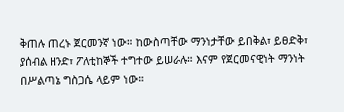ቅጠሉ ጠረኑ ጀርመንኛ ነው። ከውስጣቸው ማንነታቸው ይበቅል፣ ይፀድቅ፣ ያሰብል ዘንድ፣ ፖለቲከኞች ተግተው ይሠራሉ። እናም የጀርመናዊነት ማንነት በሥልጣኔ ግስጋሴ ላይም ነው።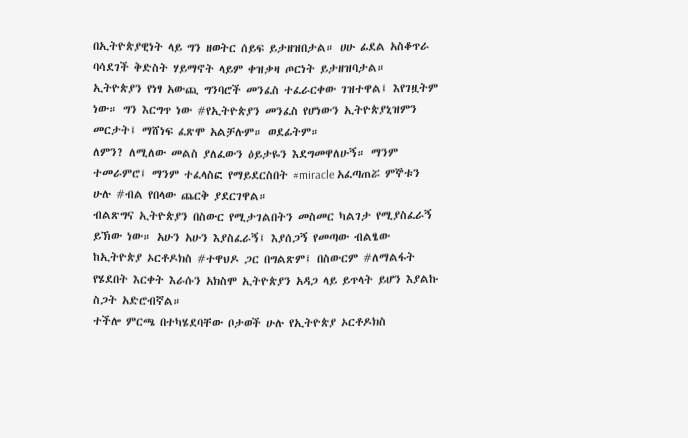በኢትዮጵያዊነት ላይ ግን ዘወትር ሰይፍ ይታዘዝበታል። ሀሁ ፊደል አስቆጥራ ባሳደገች ቅድስት ሃይማኖት ላይም ቀዝቃዛ ጦርነት ይታዘዝባታል።
ኢትዮጵያን የነፃ አውጪ ግንባሮች መንፈስ ተፈራርቀው ገዝተዋል፤ እየገዟትም ነው። ግን እርግጥ ነው #የኢትዮጵያን መንፈስ የሆነውን ኢትዮጵያኒዝምን መርታት፤ ማሸነፍ ፈጽሞ አልቻሉም። ወደፊትም።
ለምን? ለሚለው መልስ ያለፈውን ዕይታዬን እደግመዋለሁኝ። ማንም ተመራምሮ፤ ማንም ተፈላስፎ የማይደርስበት #miracle አፈጣጠሯ ምኞቱን ሁሉ #ብል የበላው ጨርቅ ያደርገዋል።
ብልጽግና ኢትዮጵያን በስውር የሚታገልበትን መስመር ካልገታ የሚያስፈራኝ ይኽው ነው። አሁን አሁን እያስፈራኝ፤ እያሰጋኝ የመጣው ብልፄው ከኢትዮጵያ ኦርቶዶክስ #ተዋህዶ ጋር በግልጽም፤ በስውርም #ለማልፋት የሄደበት እርቀት እራሱን አክስሞ ኢትዮጵያን አዳጋ ላይ ይጥላት ይሆን እያልኩ ስጋት አድሮብኛል።
ተችሎ ምርጫ በተካሄደባቸው ቦታወች ሁሉ የኢትዮጵያ ኦርቶዶክስ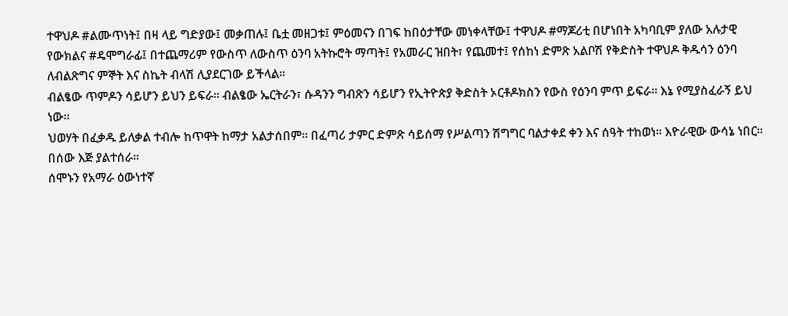ተዋህዶ #ልሙጥነት፤ በዛ ላይ ግድያው፤ መቃጠሉ፤ ቤቷ መዘጋቱ፤ ምዕመናን በገፍ ከበዕታቸው መነቀላቸው፤ ተዋህዶ #ማጆሪቲ በሆነበት አካባቢም ያለው አሉታዊ የውክልና #ዴሞግራፊ፤ በተጨማሪም የውስጥ ለውስጥ ዕንባ አትኩሮት ማጣት፤ የአመራር ዝበት፣ የጨመተ፤ የሰከነ ድምጽ አልቦሽ የቅድስት ተዋህዶ ቅዱሳን ዕንባ ለብልጽግና ምኞት እና ስኬት ብላሽ ሊያደርገው ይችላል።
ብልፄው ጥምዶን ሳይሆን ይህን ይፍራ። ብልፄው ኤርትራን፣ ሱዳንን ግብጽን ሳይሆን የኢትዮጵያ ቅድስት ኦርቶዶክስን የውስ የዕንባ ምጥ ይፍራ። እኔ የሚያስፈራኝ ይህ ነው።
ህወሃት በፈቃዱ ይለቃል ተብሎ ከጥዋት ከማታ አልታሰበም። በፈጣሪ ታምር ድምጽ ሳይሰማ የሥልጣን ሽግግር ባልታቀደ ቀን እና ሰዓት ተከወነ። እዮራዊው ውሳኔ ነበር። በሰው እጅ ያልተሰራ።
ሰሞኑን የአማራ ዕውነተኛ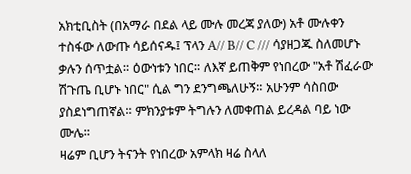አክቲቢስት (በአማራ በደል ላይ ሙሉ መረጃ ያለው) አቶ ሙሉቀን ተስፋው ለውጡ ሳይሰናዱ፤ ፕላን A// B// C /// ሳያዘጋጁ ስለመሆኑ ቃሉን ሰጥቷል። ዕውነቱን ነበር። ለእኛ ይጠቅም የነበረው "አቶ ሽፈራው ሽጉጤ ቢሆኑ ነበር" ሲል ግን ደንግጫለሁኝ። አሁንም ሳስበው ያስደነግጠኛል። ምክንያቱም ትግሉን ለመቀጠል ይረዳል ባይ ነው ሙሌ።
ዛሬም ቢሆን ትናንት የነበረው አምላክ ዛሬ ስላለ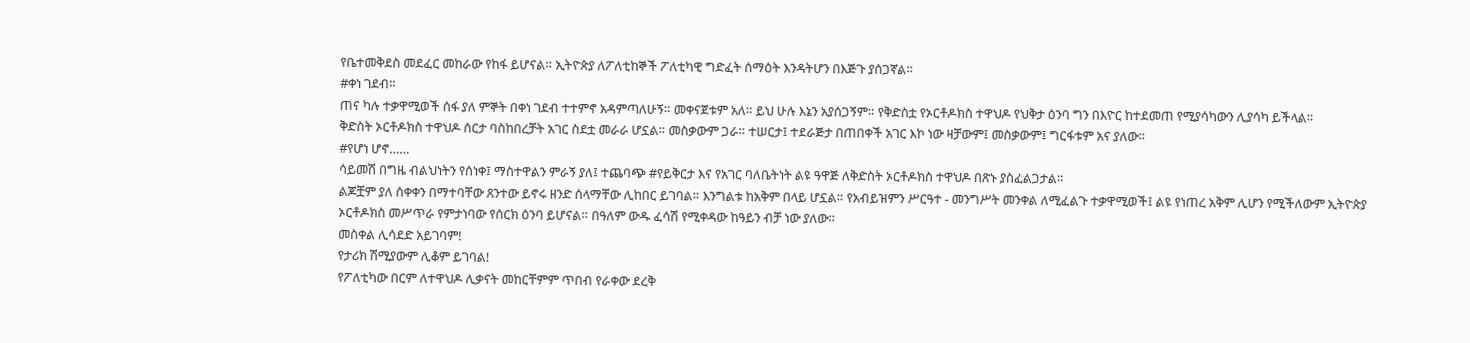የቤተመቅደስ መደፈር መከራው የከፋ ይሆናል። ኢትዮጵያ ለፖለቲከኞች ፖለቲካዊ ግድፈት ሰማዕት እንዳትሆን በእጅጉ ያሰጋኛል።
#ቀነ ገደብ።
ጠና ካሉ ተቃዋሚወች ሰፋ ያለ ምኞት በቀነ ገደብ ተተምኖ አዳምጣለሁኝ። መቀናጀቱም አለ። ይህ ሁሉ እኔን አያሰጋኝም። የቅድስቷ የኦርቶዶክስ ተዋህዶ የህቅታ ዕንባ ግን በእዮር ከተደመጠ የሚያሳካውን ሊያሳካ ይችላል።
ቅድስት ኦርቶዶክስ ተዋህዶ ሰርታ ባስከበረቻት አገር ስደቷ መራራ ሆኗል። መስቃውም ጋራ። ተሠርታ፤ ተደራጅታ በጠበቀች አገር እኮ ነው ዛቻውም፤ መስቃውም፤ ግርፋቱም አና ያለው።
#የሆነ ሆኖ……
ሳይመሽ በግዜ ብልህነትን የሰነቀ፤ ማስተዋልን ምራኝ ያለ፤ ተጨባጭ #የይቅርታ እና የአገር ባለቤትነት ልዩ ዓዋጅ ለቅድስት ኦርቶዶክስ ተዋህዶ በጽኑ ያስፈልጋታል።
ልጆቿም ያለ ሰቀቀን በማተባቸው ጸንተው ይኖሩ ዘንድ ሰላማቸው ሊከበር ይገባል። እንግልቱ ከአቅም በላይ ሆኗል። የአብይዝምን ሥርዓተ - መንግሥት መንቀል ለሚፈልጉ ተቃዋሚወች፤ ልዩ የነጠረ አቅም ሊሆን የሚችለውም ኢትዮጵያ ኦርቶዶክስ መሥጥራ የምታነባው የሰርክ ዕንባ ይሆናል። በዓለም ውዱ ፈሳሽ የሚቀዳው ከዓይን ብቻ ነው ያለው።
መስቀል ሊሳደድ አይገባም!
የታሪክ ሽሚያውም ሊቆም ይገባል!
የፖለቲካው በርም ለተዋህዶ ሊቃናት መከርቸምም ጥበብ የራቀው ደረቅ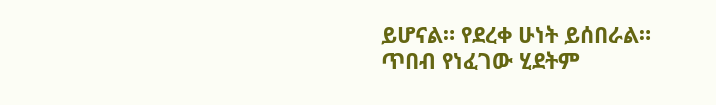ይሆናል። የደረቀ ሁነት ይሰበራል። ጥበብ የነፈገው ሂደትም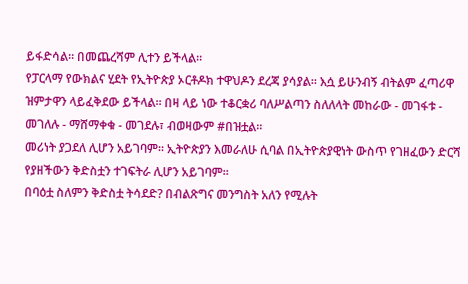ይፋድሳል። በመጨረሻም ሊተን ይችላል።
የፓርላማ የውክልና ሂደት የኢትዮጵያ ኦርቶዶክ ተዋህዶን ደረጃ ያሳያል። እሷ ይሁንብኝ ብትልም ፈጣሪዋ ዝምታዋን ላይፈቅደው ይችላል። በዛ ላይ ነው ተቆርቋሪ ባለሥልጣን ስለለላት መከራው - መገፋቱ - መገለሉ - ማሸማቀቁ - መገደሉ፣ ብወዛውም #በዝቷል።
መሪነት ያጋደለ ሊሆን አይገባም። ኢትዮጵያን እመራለሁ ሲባል በኢትዮጵያዊነት ውስጥ የገዘፈውን ድርሻ የያዘችውን ቅድስቷን ተገፍትራ ሊሆን አይገባም።
በባዕቷ ስለምን ቅድስቷ ትሳደድ? በብልጽግና መንግስት አለን የሚሉት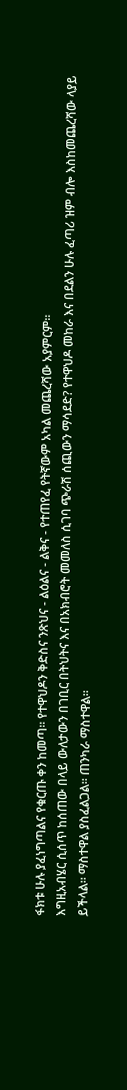ፋክቱ ሁሉ ያፈነግጣልና የቁርጡ ቀን ከመጣ። የተዋህዶን ቅድስና ንጽህና - ልዕልና - ልቅና - የተጠየፈ የትኛውም አካል መጨረሻው አያምርም።
እግዚአብሄር ሲሰጥ ከሰጠው በላይ ውለታውን በገቢር በትህትና እና በአክብሮት መመለስ ሲገባ ጭራሽ ሰጪውን ማሳደድ? የተዋህዶ መከራ እና በደልን ሁሉ ፈጣሪ ዝም ብሎ እስከመጨረሻው ላያይ ይችላል። ማስተዋል ያስፈልጋል። ጠንካራ ማስተዋል።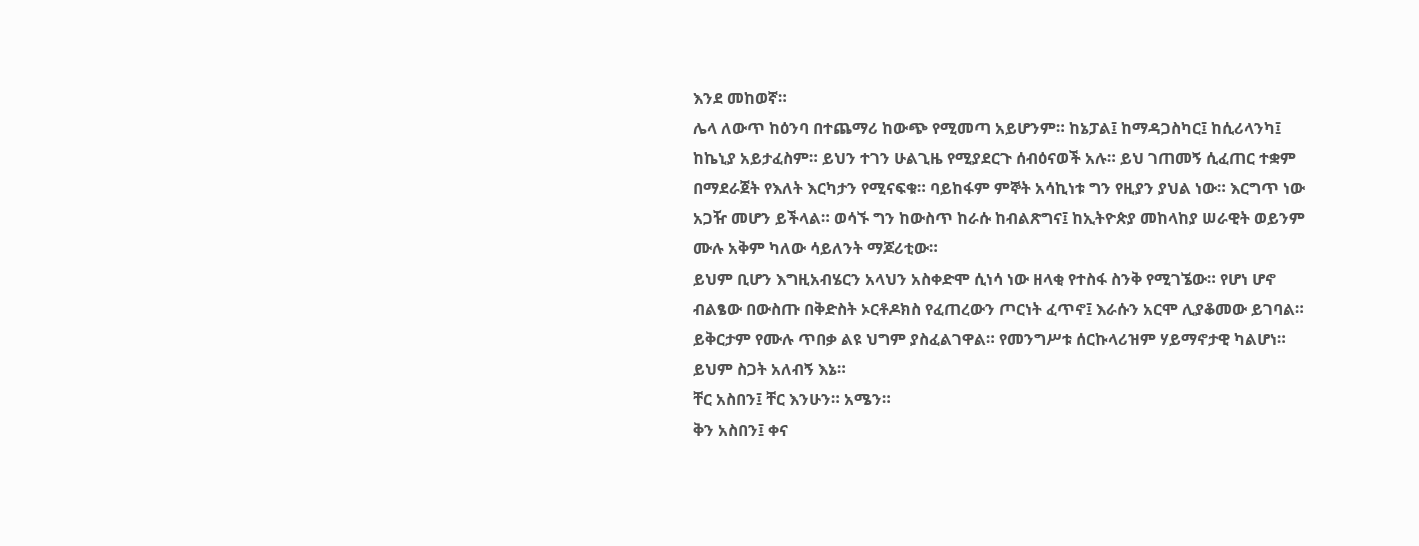እንደ መከወኛ።
ሌላ ለውጥ ከዕንባ በተጨማሪ ከውጭ የሚመጣ አይሆንም። ከኔፓል፤ ከማዳጋስካር፤ ከሲሪላንካ፤ ከኬኒያ አይታፈስም። ይህን ተገን ሁልጊዜ የሚያደርጉ ሰብዕናወች አሉ። ይህ ገጠመኝ ሲፈጠር ተቋም በማደራጀት የእለት እርካታን የሚናፍቁ። ባይከፋም ምኞት አሳኪነቱ ግን የዚያን ያህል ነው። እርግጥ ነው አጋዥ መሆን ይችላል። ወሳኙ ግን ከውስጥ ከራሱ ከብልጽግና፤ ከኢትዮጵያ መከላከያ ሠራዊት ወይንም ሙሉ አቅም ካለው ሳይለንት ማጆሪቲው።
ይህም ቢሆን እግዚአብሄርን አላህን አስቀድሞ ሲነሳ ነው ዘላቂ የተስፋ ስንቅ የሚገኜው። የሆነ ሆኖ ብልፄው በውስጡ በቅድስት ኦርቶዶክስ የፈጠረውን ጦርነት ፈጥኖ፤ እራሱን አርሞ ሊያቆመው ይገባል። ይቅርታም የሙሉ ጥበቃ ልዩ ህግም ያስፈልገዋል። የመንግሥቱ ሰርኩላሪዝም ሃይማኖታዊ ካልሆነ። ይህም ስጋት አለብኝ እኔ።
ቸር አስበን፤ ቸር እንሁን። አሜን።
ቅን አስበን፤ ቀና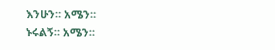እንሁን። አሜን።
ኑሩልኝ። አሜን።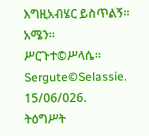እግዚአብሄር ይስጥልኝ። አሜን።
ሥርጉተ©ሥላሴ።
Sergute©Selassie.
15/06/026.
ትዕግሥት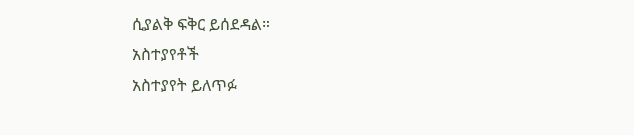ሲያልቅ ፍቅር ይሰደዳል።
አስተያየቶች
አስተያየት ይለጥፉ